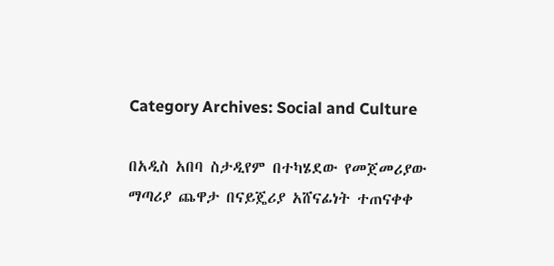Category Archives: Social and Culture

በአዲስ አበባ ስታዲየም በተካሄደው የመጀመሪያው ማጣሪያ ጨዋታ በናይጄሪያ አሸናፊነት ተጠናቀቀ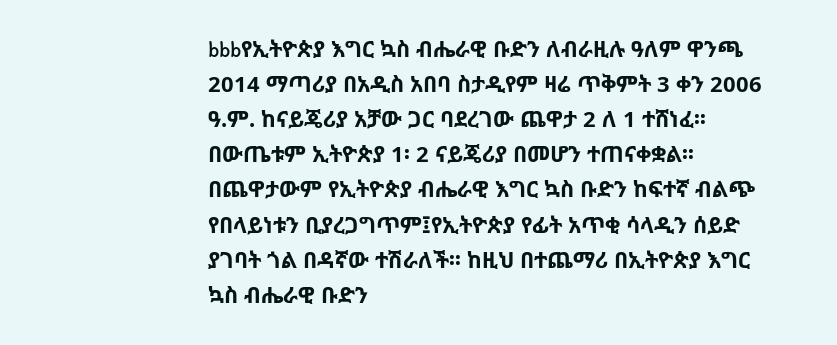bbbየኢትዮጵያ እግር ኳስ ብሔራዊ ቡድን ለብራዚሉ ዓለም ዋንጫ 2014 ማጣሪያ በአዲስ አበባ ስታዲየም ዛሬ ጥቅምት 3 ቀን 2006 ዓ.ም. ከናይጄሪያ አቻው ጋር ባደረገው ጨዋታ 2 ለ 1 ተሸነፈ፡፡ በውጤቱም ኢትዮጵያ 1፡ 2 ናይጄሪያ በመሆን ተጠናቀቋል፡፡ በጨዋታውም የኢትዮጵያ ብሔራዊ እግር ኳስ ቡድን ከፍተኛ ብልጭ የበላይነቱን ቢያረጋግጥም፤የኢትዮጵያ የፊት አጥቂ ሳላዲን ሰይድ ያገባት ጎል በዳኛው ተሽራለች፡፡ ከዚህ በተጨማሪ በኢትዮጵያ እግር ኳስ ብሔራዊ ቡድን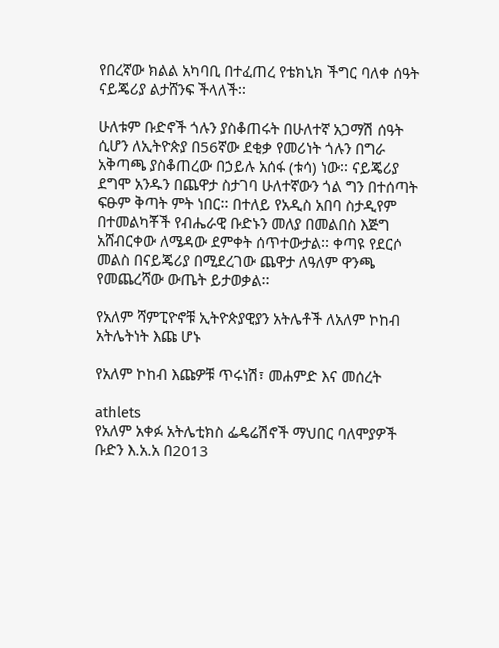የበረኛው ክልል አካባቢ በተፈጠረ የቴክኒክ ችግር ባለቀ ሰዓት ናይጄሪያ ልታሸንፍ ችላለች፡፡

ሁለቱም ቡድኖች ጎሉን ያስቆጠሩት በሁለተኛ አጋማሽ ሰዓት ሲሆን ለኢትዮጵያ በ56ኛው ደቂቃ የመሪነት ጎሉን በግራ አቅጣጫ ያስቆጠረው በኃይሉ አሰፋ (ቱሳ) ነው፡፡ ናይጄሪያ ደግሞ አንዱን በጨዋታ ስታገባ ሁለተኛውን ጎል ግን በተሰጣት ፍፁም ቅጣት ምት ነበር፡፡ በተለይ የአዲስ አበባ ስታዲየም በተመልካቾች የብሔራዊ ቡድኑን መለያ በመልበስ እጅግ አሸብርቀው ለሜዳው ደምቀት ሰጥተውታል፡፡ ቀጣዩ የደርሶ መልስ በናይጄሪያ በሚደረገው ጨዋታ ለዓለም ዋንጫ የመጨረሻው ውጤት ይታወቃል፡፡

የአለም ሻምፒዮኖቹ ኢትዮጵያዊያን አትሌቶች ለአለም ኮከብ አትሌትነት እጩ ሆኑ

የአለም ኮከብ እጩዎቹ ጥሩነሽ፣ መሐምድ እና መሰረት

athlets
የአለም አቀፉ አትሌቲክስ ፌዴሬሽኖች ማህበር ባለሞያዎች ቡድን እ.አ.አ በ2013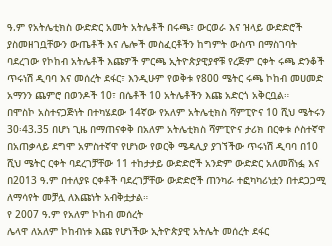ዓ.ም የአትሌቲክስ ውድድር አመት አትሌቶች በሩጫ፣ ውርወራ እና ዝላይ ውድድሮች ያስመዘገቧቸውን ውጤቶች እና ሌሎች መስፈርቶችን ከግምት ውስጥ በማስገባት ባደረገው የኮከብ አትሌቶች እጩዎች ምርጫ ኢትዮጵያዊያኖቹ የረጅም ርቀት ሩጫ ድንቆች ጥሩነሽ ዲባባ እና መሰረት ደፋር፣ እንዲሁም የወቅቱ የ800 ሜትር ሩጫ ኮከብ መሀመድ አማንን ጨምሮ በወንዶች 10፣ በሴቶች 10 አትሌቶችን እጩ አድርጎ አቅርቧል።
በሞስኮ አስተናጋጅነት በተካሄደው 14ኛው የአለም አትሌቲክስ ሻምፒዮና 10 ሺህ ሜትሩን 30፡43.35 በሆነ ጊዜ በማጠናቀቅ በአለም አትሌቲክስ ሻምፒዮና ታሪክ በርቀቱ ሶስተኛዋ በአጠቃላይ ደግሞ አምስተኛዋ የሆነው የወርቅ ሜዳሊያ ያገኘችው ጥሩነሽ ዲባባ በ10 ሺህ ሜትር ርቀት ባደረገቻቸው 11 ተከታታይ ውድድሮች አንድም ውድድር አለመሸነፏ እና በ2013 ዓ.ም በተለያዩ ርቀቶች ባደረገቻቸው ውድድሮች ጠንካራ ተፎካካሪነቷን በተደጋጋሚ ለማሳየት መቻሏ ለእጩነት አብቅቷታል።
የ 2007 ዓ.ም የአለም ኮከብ መሰረት
ሌላዋ ለአለም ኮከብነቱ እጩ የሆነችው ኢትዮጵያዊ አትሌት መሰረት ደፋር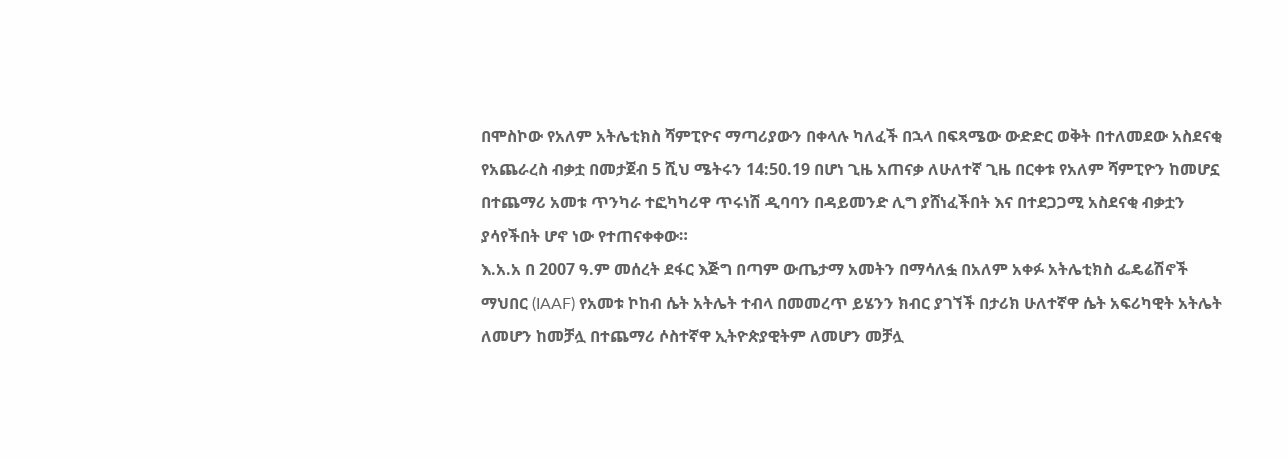በሞስኮው የአለም አትሌቲክስ ሻምፒዮና ማጣሪያውን በቀላሉ ካለፈች በኋላ በፍጻሜው ውድድር ወቅት በተለመደው አስደናቂ የአጨራረስ ብቃቷ በመታጀብ 5 ሺህ ሜትሩን 14:50.19 በሆነ ጊዜ አጠናቃ ለሁለተኛ ጊዜ በርቀቱ የአለም ሻምፒዮን ከመሆኗ በተጨማሪ አመቱ ጥንካራ ተፎካካሪዋ ጥሩነሽ ዲባባን በዳይመንድ ሊግ ያሸነፈችበት እና በተደጋጋሚ አስደናቂ ብቃቷን ያሳየችበት ሆኖ ነው የተጠናቀቀው።
እ.አ.አ በ 2007 ዓ.ም መሰረት ደፋር እጅግ በጣም ውጤታማ አመትን በማሳለፏ በአለም አቀፉ አትሌቲክስ ፌዴሬሽኖች ማህበር (IAAF) የአመቱ ኮከብ ሴት አትሌት ተብላ በመመረጥ ይሄንን ክብር ያገኘች በታሪክ ሁለተኛዋ ሴት አፍሪካዊት አትሌት ለመሆን ከመቻሏ በተጨማሪ ሶስተኛዋ ኢትዮጵያዊትም ለመሆን መቻሏ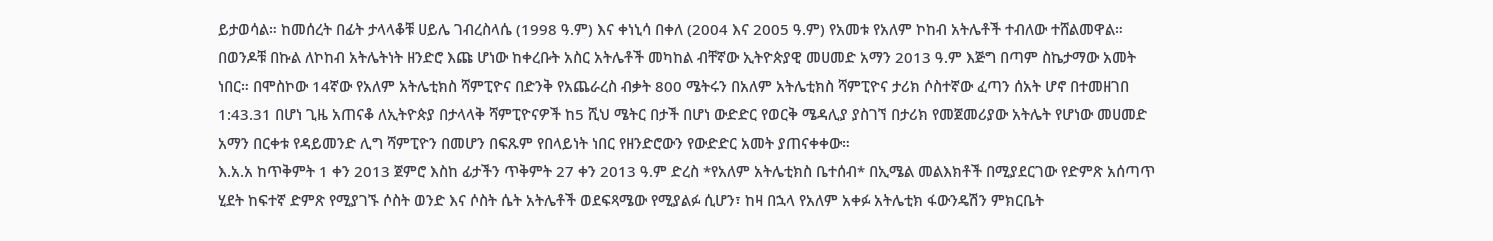ይታወሳል። ከመሰረት በፊት ታላላቆቹ ሀይሌ ገብረስላሴ (1998 ዓ.ም) እና ቀነኒሳ በቀለ (2004 እና 2005 ዓ.ም) የአመቱ የአለም ኮከብ አትሌቶች ተብለው ተሸልመዋል።
በወንዶቹ በኩል ለኮከብ አትሌትነት ዘንድሮ እጩ ሆነው ከቀረቡት አስር አትሌቶች መካከል ብቸኛው ኢትዮጵያዊ መሀመድ አማን 2013 ዓ.ም እጅግ በጣም ስኬታማው አመት ነበር። በሞስኮው 14ኛው የአለም አትሌቲክስ ሻምፒዮና በድንቅ የአጨራረስ ብቃት 800 ሜትሩን በአለም አትሌቲክስ ሻምፒዮና ታሪክ ሶስተኛው ፈጣን ሰአት ሆኖ በተመዘገበ 1:43.31 በሆነ ጊዜ አጠናቆ ለኢትዮጵያ በታላላቅ ሻምፒዮናዎች ከ5 ሺህ ሜትር በታች በሆነ ውድድር የወርቅ ሜዳሊያ ያስገኘ በታሪክ የመጀመሪያው አትሌት የሆነው መሀመድ አማን በርቀቱ የዳይመንድ ሊግ ሻምፒዮን በመሆን በፍጹም የበላይነት ነበር የዘንድሮውን የውድድር አመት ያጠናቀቀው።
እ.አ.አ ከጥቅምት 1 ቀን 2013 ጀምሮ እስከ ፊታችን ጥቅምት 27 ቀን 2013 ዓ.ም ድረስ *የአለም አትሌቲክስ ቤተሰብ* በኢሜል መልእክቶች በሚያደርገው የድምጽ አሰጣጥ ሂደት ከፍተኛ ድምጽ የሚያገኙ ሶስት ወንድ እና ሶስት ሴት አትሌቶች ወደፍጻሜው የሚያልፉ ሲሆን፣ ከዛ በኋላ የአለም አቀፉ አትሌቲክ ፋውንዴሽን ምክርቤት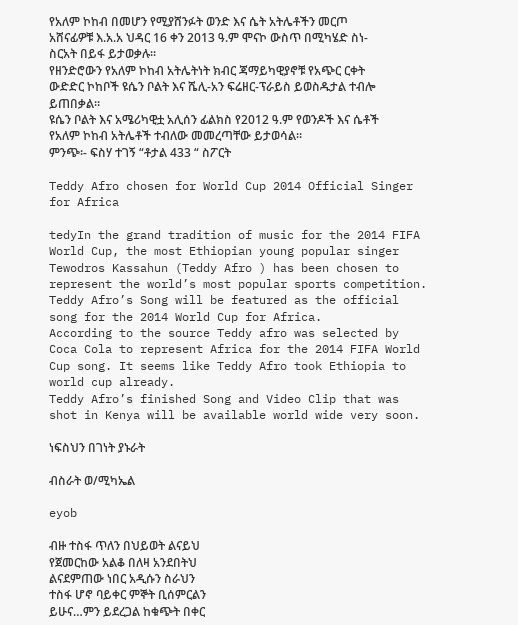የአለም ኮከብ በመሆን የሚያሸንፉት ወንድ እና ሴት አትሌቶችን መርጦ አሸናፊዎቹ እ.አ.አ ህዳር 16 ቀን 2013 ዓ.ም ሞናኮ ውስጥ በሚካሄድ ስነ-ስርአት በይፋ ይታወቃሉ።
የዘንድሮውን የአለም ኮከብ አትሌትነት ክብር ጃማይካዊያኖቹ የአጭር ርቀት ውድድር ኮከቦች ዩሴን ቦልት እና ሼሊ-አን ፍሬዘር-ፕራይስ ይወስዱታል ተብሎ ይጠበቃል።
ዩሴን ቦልት እና አሜሪካዊቷ አሊሰን ፊልክስ የ2012 ዓ.ም የወንዶች እና ሴቶች የአለም ኮከብ አትሌቶች ተብለው መመረጣቸው ይታወሳል።
ምንጭ፡- ፍስሃ ተገኝ “ቶታል 433 “ ስፖርት

Teddy Afro chosen for World Cup 2014 Official Singer for Africa

tedyIn the grand tradition of music for the 2014 FIFA World Cup, the most Ethiopian young popular singer Tewodros Kassahun (Teddy Afro ) has been chosen to represent the world’s most popular sports competition. Teddy Afro’s Song will be featured as the official song for the 2014 World Cup for Africa.
According to the source Teddy afro was selected by Coca Cola to represent Africa for the 2014 FIFA World Cup song. It seems like Teddy Afro took Ethiopia to world cup already.
Teddy Afro’s finished Song and Video Clip that was shot in Kenya will be available world wide very soon.

ነፍስህን በገነት ያኑራት

ብስራት ወ/ሚካኤል

eyob

ብዙ ተስፋ ጥለን በህይወት ልናይህ
የጀመርከው አልቆ በለዛ አንደበትህ
ልናደምጠው ነበር አዲሱን ስራህን
ተስፋ ሆኖ ባይቀር ምኞት ቢሰምርልን
ይሁና…ምን ይደረጋል ከቁጭት በቀር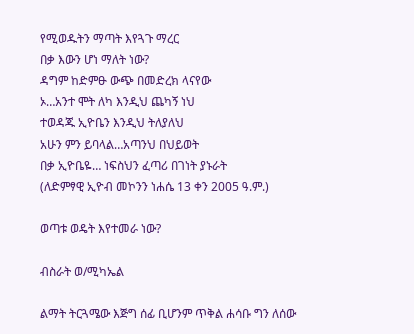የሚወዱትን ማጣት እየጓጉ ማረር
በቃ እውን ሆነ ማለት ነው?
ዳግም ከድምፁ ውጭ በመድረክ ላናየው
ኦ…አንተ ሞት ለካ እንዲህ ጨካኝ ነህ
ተወዳጁ ኢዮቤን እንዲህ ትለያለህ
አሁን ምን ይባላል…አጣንህ በህይወት
በቃ ኢዮቤዬ… ነፍስህን ፈጣሪ በገነት ያኑራት
(ለድምፃዊ ኢዮብ መኮንን ነሐሴ 13 ቀን 2005 ዓ.ም.)

ወጣቱ ወዴት እየተመራ ነው?

ብስራት ወ/ሚካኤል

ልማት ትርጓሜው እጅግ ሰፊ ቢሆንም ጥቅል ሐሳቡ ግን ለሰው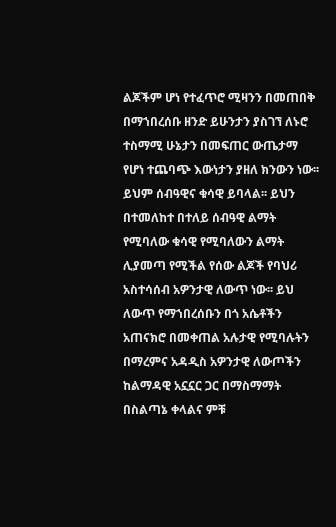ልጆችም ሆነ የተፈጥሮ ሚዛንን በመጠበቅ በማኀበረሰቡ ዘንድ ይሁንታን ያስገኘ ለኑሮ ተስማሚ ሁኔታን በመፍጠር ውጤታማ የሆነ ተጨባጭ እውነታን ያዘለ ክንውን ነው፡፡ ይህም ሰብዓዊና ቁሳዊ ይባላል፡፡ ይህን በተመለከተ በተለይ ሰብዓዊ ልማት የሚባለው ቁሳዊ የሚባለውን ልማት ሊያመጣ የሚችል የሰው ልጆች የባህሪ አስተሳሰብ አዎንታዊ ለውጥ ነው፡፡ ይህ ለውጥ የማኀበረሰቡን በጎ አሴቶችን አጠናክሮ በመቀጠል አሉታዊ የሚባሉትን በማረምና አዳዲስ አዎንታዊ ለውጦችን ከልማዳዊ አኗኗር ጋር በማስማማት በስልጣኔ ቀላልና ምቹ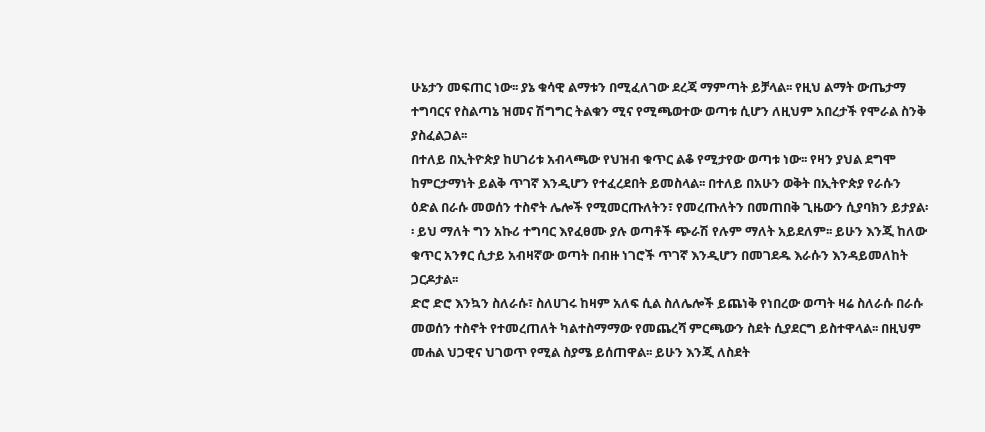ሁኔታን መፍጠር ነው፡፡ ያኔ ቁሳዊ ልማቱን በሚፈለገው ደረጃ ማምጣት ይቻላል፡፡ የዚህ ልማት ውጤታማ ተግባርና የስልጣኔ ዝመና ሽግግር ትልቁን ሚና የሚጫወተው ወጣቱ ሲሆን ለዚህም አበረታች የሞራል ስንቅ ያስፈልጋል፡፡
በተለይ በኢትዮጵያ ከሀገሪቱ አብላጫው የህዝብ ቁጥር ልቆ የሚታየው ወጣቱ ነው፡፡ የዛን ያህል ደግሞ ከምርታማነት ይልቅ ጥገኛ እንዲሆን የተፈረደበት ይመስላል፡፡ በተለይ በአሁን ወቅት በኢትዮጵያ የራሱን ዕድል በራሱ መወሰን ተስኖት ሌሎች የሚመርጡለትን፣ የመረጡለትን በመጠበቅ ጊዜውን ሲያባክን ይታያል፡፡ ይህ ማለት ግን አኩሪ ተግባር እየፈፀሙ ያሉ ወጣቶች ጭራሽ የሉም ማለት አይደለም፡፡ ይሁን እንጂ ከለው ቁጥር አንፃር ሲታይ አብዛኛው ወጣት በብዙ ነገሮች ጥገኛ እንዲሆን በመገደዱ እራሱን እንዳይመለከት ጋርዶታል፡፡
ድሮ ድሮ እንኳን ስለራሱ፣ ስለሀገሩ ከዛም አለፍ ሲል ስለሌሎች ይጨነቅ የነበረው ወጣት ዛሬ ስለራሱ በራሱ መወሰን ተስኖት የተመረጠለት ካልተስማማው የመጨረሻ ምርጫውን ስደት ሲያደርግ ይስተዋላል፡፡ በዚህም መሐል ህጋዊና ህገወጥ የሚል ስያሜ ይሰጠዋል፡፡ ይሁን እንጂ ለስደት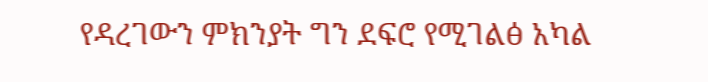የዳረገውን ምክንያት ግን ደፍሮ የሚገልፅ አካል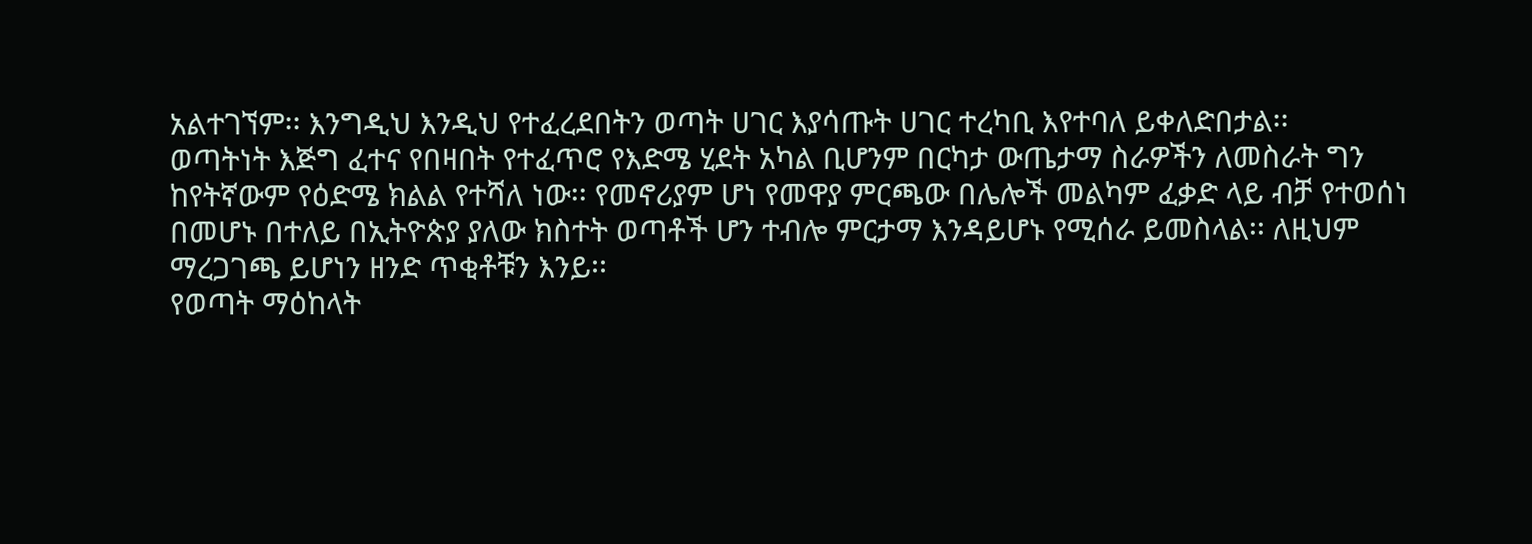አልተገኘም፡፡ እንግዲህ እንዲህ የተፈረደበትን ወጣት ሀገር እያሳጡት ሀገር ተረካቢ እየተባለ ይቀለድበታል፡፡
ወጣትነት እጅግ ፈተና የበዛበት የተፈጥሮ የእድሜ ሂደት አካል ቢሆንም በርካታ ውጤታማ ስራዎችን ለመስራት ግን ከየትኛውም የዕድሜ ክልል የተሻለ ነው፡፡ የመኖሪያም ሆነ የመዋያ ምርጫው በሌሎች መልካም ፈቃድ ላይ ብቻ የተወሰነ በመሆኑ በተለይ በኢትዮጵያ ያለው ክስተት ወጣቶች ሆን ተብሎ ምርታማ እንዳይሆኑ የሚሰራ ይመስላል፡፡ ለዚህም ማረጋገጫ ይሆነን ዘንድ ጥቂቶቹን እንይ፡፡
የወጣት ማዕከላት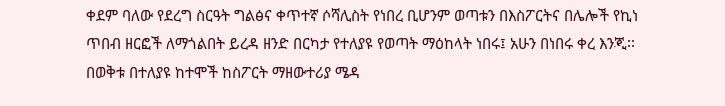ቀደም ባለው የደረግ ስርዓት ግልፅና ቀጥተኛ ሶሻሊስት የነበረ ቢሆንም ወጣቱን በእስፖርትና በሌሎች የኪነ ጥበብ ዘርፎች ለማጎልበት ይረዳ ዘንድ በርካታ የተለያዩ የወጣት ማዕከላት ነበሩ፤ አሁን በነበሩ ቀረ እንጂ፡፡ በወቅቱ በተለያዩ ከተሞች ከስፖርት ማዘውተሪያ ሜዳ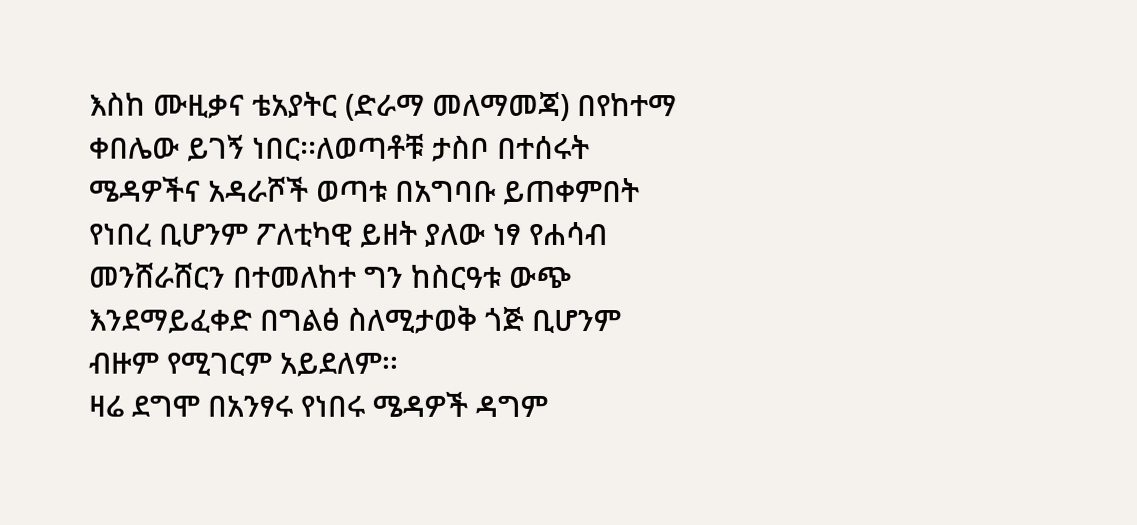እስከ ሙዚቃና ቴአያትር (ድራማ መለማመጃ) በየከተማ ቀበሌው ይገኝ ነበር፡፡ለወጣቶቹ ታስቦ በተሰሩት ሜዳዎችና አዳራሾች ወጣቱ በአግባቡ ይጠቀምበት የነበረ ቢሆንም ፖለቲካዊ ይዘት ያለው ነፃ የሐሳብ መንሸራሸርን በተመለከተ ግን ከስርዓቱ ውጭ እንደማይፈቀድ በግልፅ ስለሚታወቅ ጎጅ ቢሆንም ብዙም የሚገርም አይደለም፡፡
ዛሬ ደግሞ በአንፃሩ የነበሩ ሜዳዎች ዳግም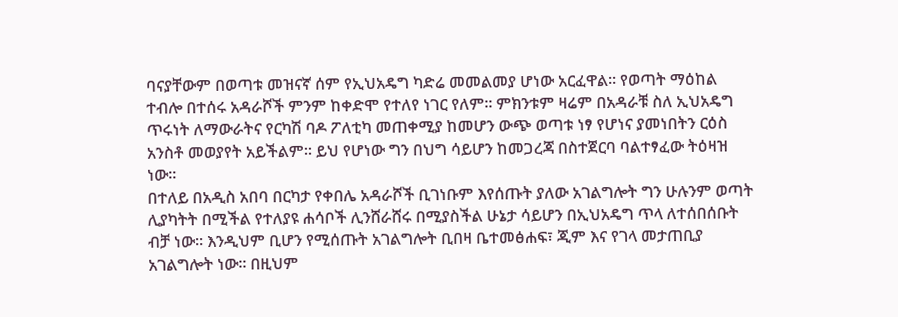ባናያቸውም በወጣቱ መዝናኛ ሰም የኢህአዴግ ካድሬ መመልመያ ሆነው አርፈዋል፡፡ የወጣት ማዕከል ተብሎ በተሰሩ አዳራሾች ምንም ከቀድሞ የተለየ ነገር የለም፡፡ ምክንቱም ዛሬም በአዳራቹ ስለ ኢህአዴግ ጥሩነት ለማውራትና የርካሽ ባዶ ፖለቲካ መጠቀሚያ ከመሆን ውጭ ወጣቱ ነፃ የሆነና ያመነበትን ርዕስ አንስቶ መወያየት አይችልም፡፡ ይህ የሆነው ግን በህግ ሳይሆን ከመጋረጃ በስተጀርባ ባልተፃፈው ትዕዛዝ ነው፡፡
በተለይ በአዲስ አበባ በርካታ የቀበሌ አዳራሾች ቢገነቡም እየሰጡት ያለው አገልግሎት ግን ሁሉንም ወጣት ሊያካትት በሚችል የተለያዩ ሐሳቦች ሊንሸራሸሩ በሚያስችል ሁኔታ ሳይሆን በኢህአዴግ ጥላ ለተሰበሰቡት ብቻ ነው፡፡ እንዲህም ቢሆን የሚሰጡት አገልግሎት ቢበዛ ቤተመፅሐፍ፣ ጂም እና የገላ መታጠቢያ አገልግሎት ነው፡፡ በዚህም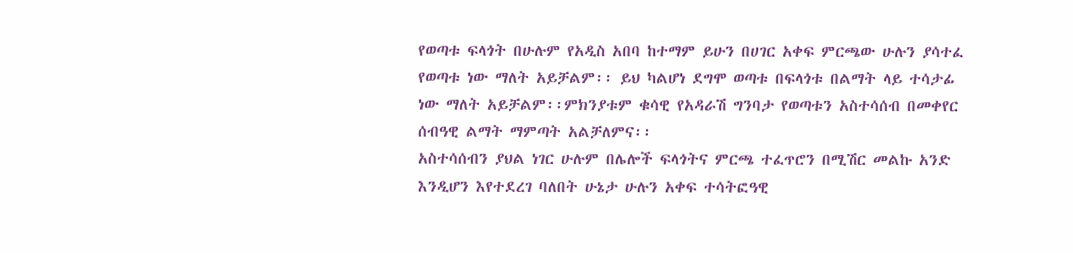የወጣቱ ፍላጎት በሁሉም የአዲስ አበባ ከተማም ይሁን በሀገር አቀፍ ምርጫው ሁሉን ያሳተፈ የወጣቱ ነው ማለት አይቻልም፡፡ ይህ ካልሆነ ደግሞ ወጣቱ በፍላጎቱ በልማት ላይ ተሳታፊ ነው ማለት አይቻልም፡፡ምክንያቱም ቁሳዊ የአዳራሽ ግንባታ የወጣቱን አስተሳሰብ በመቀየር ሰብዓዊ ልማት ማምጣት አልቻለምና፡፡
አስተሳሰብን ያህል ነገር ሁሉም በሌሎች ፍላጎትና ምርጫ ተፈጥሮን በሚሽር መልኩ አንድ እንዲሆን እየተደረገ ባለበት ሁኔታ ሁሉን አቀፍ ተሳትፎዓዊ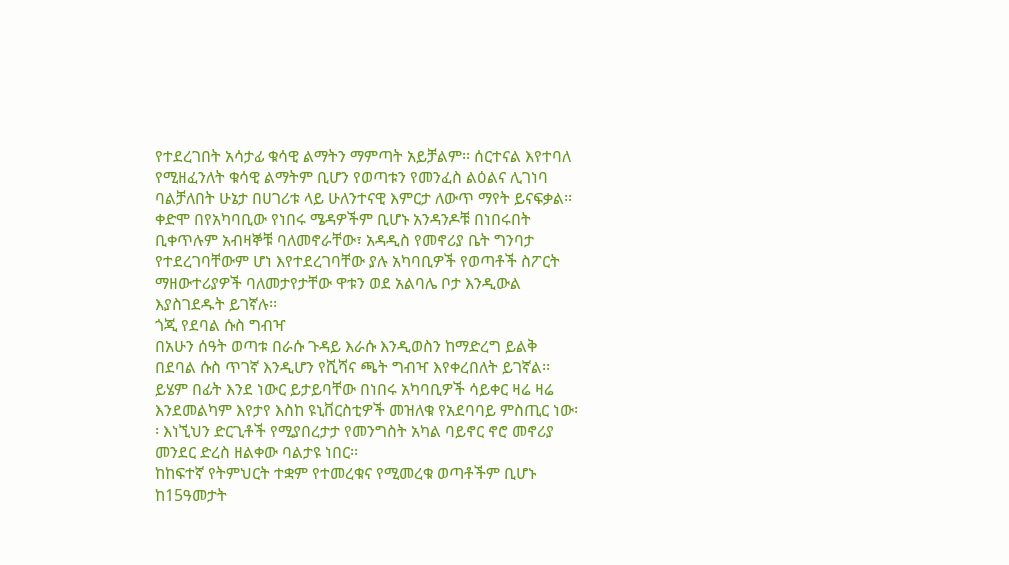የተደረገበት አሳታፊ ቁሳዊ ልማትን ማምጣት አይቻልም፡፡ ሰርተናል እየተባለ የሚዘፈንለት ቁሳዊ ልማትም ቢሆን የወጣቱን የመንፈስ ልዕልና ሊገነባ ባልቻለበት ሁኔታ በሀገሪቱ ላይ ሁለንተናዊ እምርታ ለውጥ ማየት ይናፍቃል፡፡ ቀድሞ በየአካባቢው የነበሩ ሜዳዎችም ቢሆኑ አንዳንዶቹ በነበሩበት ቢቀጥሉም አብዛኞቹ ባለመኖራቸው፣ አዳዲስ የመኖሪያ ቤት ግንባታ የተደረገባቸውም ሆነ እየተደረገባቸው ያሉ አካባቢዎች የወጣቶች ስፖርት ማዘውተሪያዎች ባለመታየታቸው ዋቱን ወደ አልባሌ ቦታ እንዲውል እያስገደዱት ይገኛሉ፡፡
ጎጂ የደባል ሱስ ግብዣ
በአሁን ሰዓት ወጣቱ በራሱ ጉዳይ እራሱ እንዲወስን ከማድረግ ይልቅ በደባል ሱስ ጥገኛ እንዲሆን የሺሻና ጫት ግብዣ እየቀረበለት ይገኛል፡፡ ይሄም በፊት እንደ ነውር ይታይባቸው በነበሩ አካባቢዎች ሳይቀር ዛሬ ዛሬ እንደመልካም እየታየ እስከ ዩኒቨርስቲዎች መዝለቁ የአደባባይ ምስጢር ነው፡፡ እነኚህን ድርጊቶች የሚያበረታታ የመንግስት አካል ባይኖር ኖሮ መኖሪያ መንደር ድረስ ዘልቀው ባልታዩ ነበር፡፡
ከከፍተኛ የትምህርት ተቋም የተመረቁና የሚመረቁ ወጣቶችም ቢሆኑ ከ15ዓመታት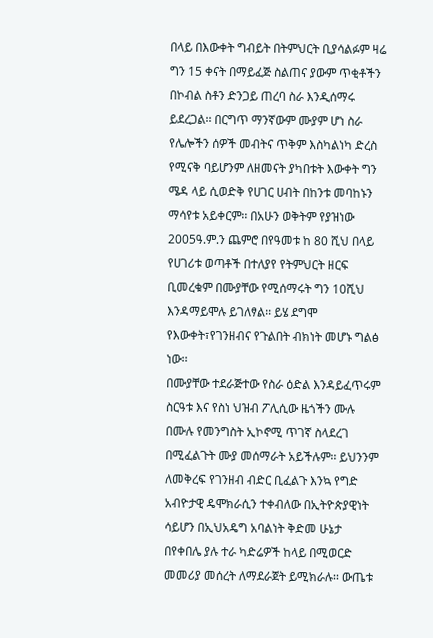በላይ በእውቀት ግብይት በትምህርት ቢያሳልፉም ዛሬ ግን 15 ቀናት በማይፈጅ ስልጠና ያውም ጥቂቶችን በኮብል ስቶን ድንጋይ ጠረባ ስራ እንዲሰማሩ ይደረጋል፡፡ በርግጥ ማንኛውም ሙያም ሆነ ስራ የሌሎችን ሰዎች መብትና ጥቅም እስካልነካ ድረስ የሚናቅ ባይሆንም ለዘመናት ያካበቱት እውቀት ግን ሜዳ ላይ ሲወድቅ የሀገር ሀብት በከንቱ መባከኑን ማሳየቱ አይቀርም፡፡ በአሁን ወቅትም የያዝነው 2005ዓ.ም.ን ጨምሮ በየዓመቱ ከ 80 ሺህ በላይ የሀገሪቱ ወጣቶች በተለያየ የትምህርት ዘርፍ ቢመረቁም በሙያቸው የሚሰማሩት ግን 10ሺህ እንዳማይሞሉ ይገለፃል፡፡ ይሄ ደግሞ የእውቀት፣የገንዘብና የጉልበት ብክነት መሆኑ ግልፅ ነው፡፡
በሙያቸው ተደራጅተው የስራ ዕድል እንዳይፈጥሩም ስርዓቱ እና የስነ ህዝብ ፖሊሲው ዜጎችን ሙሉ በሙሉ የመንግስት ኢኮኖሚ ጥገኛ ስላደረገ በሚፈልጉት ሙያ መሰማራት አይችሉም፡፡ ይህንንም ለመቅረፍ የገንዘብ ብድር ቢፈልጉ እንኳ የግድ አብዮታዊ ዴሞክራሲን ተቀብለው በኢትዮጵያዊነት ሳይሆን በኢህአዴግ አባልነት ቅድመ ሁኔታ በየቀበሌ ያሉ ተራ ካድሬዎች ከላይ በሚወርድ መመሪያ መሰረት ለማደራጀት ይሚክራሉ፡፡ ውጤቱ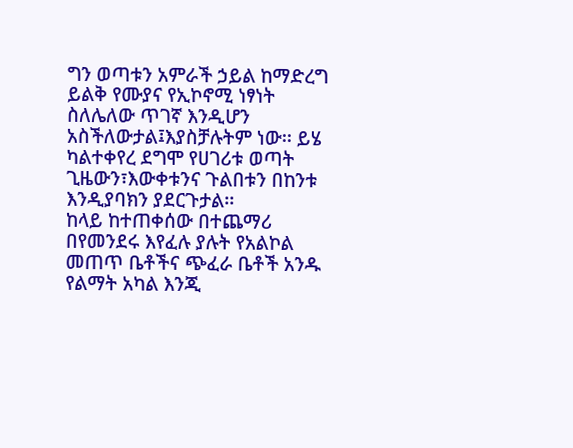ግን ወጣቱን አምራች ኃይል ከማድረግ ይልቅ የሙያና የኢኮኖሚ ነፃነት ስለሌለው ጥገኛ እንዲሆን አስችለውታል፤እያስቻሉትም ነው፡፡ ይሄ ካልተቀየረ ደግሞ የሀገሪቱ ወጣት ጊዜውን፣እውቀቱንና ጉልበቱን በከንቱ እንዲያባክን ያደርጉታል፡፡
ከላይ ከተጠቀሰው በተጨማሪ በየመንደሩ እየፈሉ ያሉት የአልኮል መጠጥ ቤቶችና ጭፈራ ቤቶች አንዱ የልማት አካል እንጂ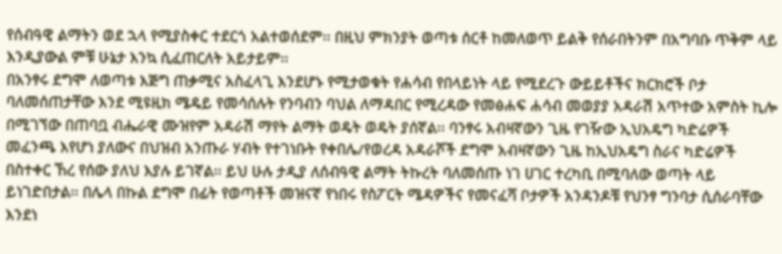የሰብዓዊ ልማትን ወደ ኋላ የሚያስቀር ተደርጎ አልተወሰደም፡፡ በዚህ ምክንያት ወጣቱ ሰርቶ ከመለወጥ ይልቅ የሰራበትንም በአግባቡ ጥቅም ላይ እንዲያውል ምቹ ሁኔታ እንኳ ሲፈጠርለት አይታይም፡፡
በአንፃሩ ደግሞ ለወጣቱ እጅግ ጠቃሚና አስፈላጊ እንደሆኑ የሚታወቁት የሐሳብ የበላይነት ላይ የሚደረጉ ውይይቶችና ክርክሮች ቦታ ባለመሰጠታቸው እንደ ሚዩዚክ ሜዴይ የመሳሰሉት የንባብን ባህል ለማዳበር የሚረዳው የመፅሐፍ ሐሳብ መወያያ አዳራሽ አጥተው አምስት ኪሎ በሚገኘው በጠባቧ ብሔራዊ ሙዝየም አዳራሽ ማየት ልማት ወዴት ወዴት ያሰኛል፡፡ ባንፃሩ አብዛኛውን ጊዜ የገዥው ኢህአዴግ ካድሬዎች መፈንጫ እየሆነ ያለውና በህዝብ አንጡራ ሃብት የተገነቡት የቀበሌ/የወረዳ አዳራሾች ደግሞ አብዛኛውን ጊዜ ከኢህአዴግ ስራና ካድሬዎች በስተቀር ኸረ የሰው ያለህ እያሉ ይገኛል፡፡ ይህ ሁሉ ታዲያ ለሰብዓዊ ልማት ትኩረት ባለመሰጡ ነገ ሀገር ተረካቢ በሚባለው ወጣት ላይ ይነገድበታል፡፡ በሌላ በኩል ደግሞ በፊት የወጣቶች መዝናኛ የነበሩ የስፖርት ሜዳዎችና የመናፈሻ ቦታዎች አንዳንዶቹ የህንፃ ግንባታ ሲሰራባቸው እንደነ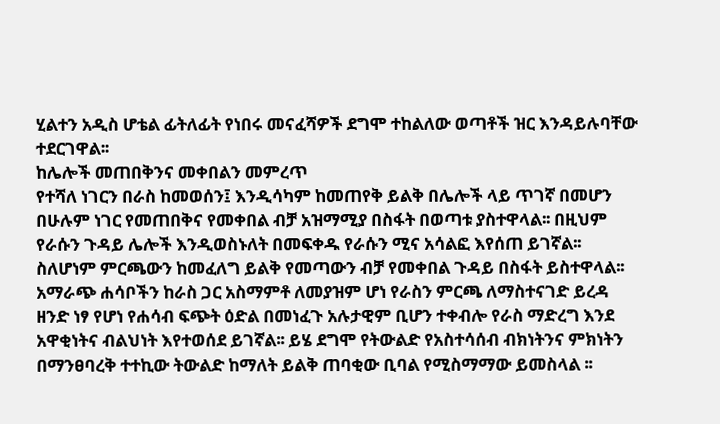ሂልተን አዲስ ሆቴል ፊትለፊት የነበሩ መናፈሻዎች ደግሞ ተከልለው ወጣቶች ዝር እንዳይሉባቸው ተደርገዋል፡፡
ከሌሎች መጠበቅንና መቀበልን መምረጥ
የተሻለ ነገርን በራስ ከመወሰን፤ እንዲሳካም ከመጠየቅ ይልቅ በሌሎች ላይ ጥገኛ በመሆን በሁሉም ነገር የመጠበቅና የመቀበል ብቻ አዝማሚያ በስፋት በወጣቱ ያስተዋላል፡፡ በዚህም የራሱን ጉዳይ ሌሎች እንዲወስኑለት በመፍቀዱ የራሱን ሚና አሳልፎ እየሰጠ ይገኛል፡፡ ስለሆነም ምርጫውን ከመፈለግ ይልቅ የመጣውን ብቻ የመቀበል ጉዳይ በስፋት ይስተዋላል፡፡
አማራጭ ሐሳቦችን ከራስ ጋር አስማምቶ ለመያዝም ሆነ የራስን ምርጫ ለማስተናገድ ይረዳ ዘንድ ነፃ የሆነ የሐሳብ ፍጭት ዕድል በመነፈጉ አሉታዊም ቢሆን ተቀብሎ የራስ ማድረግ እንደ አዋቂነትና ብልህነት እየተወሰደ ይገኛል፡፡ ይሄ ደግሞ የትውልድ የአስተሳሰብ ብክነትንና ምክነትን በማንፀባረቅ ተተኪው ትውልድ ከማለት ይልቅ ጠባቂው ቢባል የሚስማማው ይመስላል ፡፡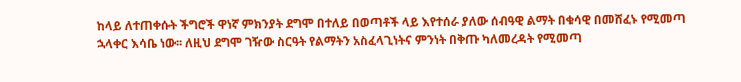ከላይ ለተጠቀሱት ችግሮች ዋነኛ ምክንያት ደግሞ በተለይ በወጣቶች ላይ እየተሰራ ያለው ሰብዓዊ ልማት በቁሳዊ በመሸፈኑ የሚመጣ ኋላቀር እሳቤ ነው፡፡ ለዚህ ደግሞ ገዥው ስርዓት የልማትን አስፈላጊነትና ምንነት በቅጡ ካለመረዳት የሚመጣ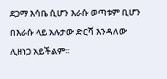ደጋማ እሳቤ ሲሆን እራሱ ወጣቱም ቢሆን በእራሱ ላይ አሉታው ድርሻ እንዳለው ሊዘነጋ አይችልም፡፡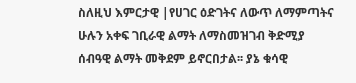ስለዚህ እምርታዊ |የሀገር ዕድገትና ለውጥ ለማምጣትና ሁሉን አቀፍ ገቢራዊ ልማት ለማስመዝገብ ቅድሚያ ሰብዓዊ ልማት መቅደም ይኖርበታል፡፡ ያኔ ቁሳዊ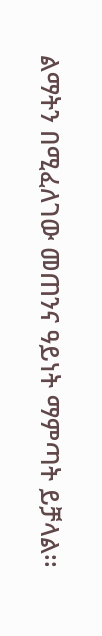ልማትን በሚፈለገው መጠንና ዓይነት ማምጣት ይቻላል፡፡